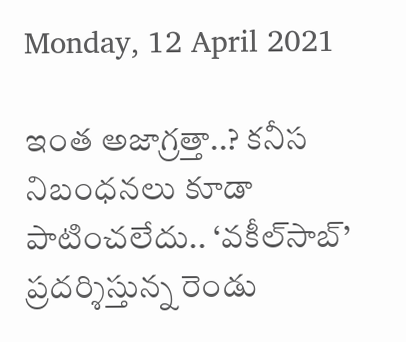Monday, 12 April 2021

ఇంత అజాగ్రత్తా..? కనీస నిబంధనలు కూడా పాటించలేదు.. ‘వకీల్‌సాబ్’ ప్రదర్శిస్తున్న రెండు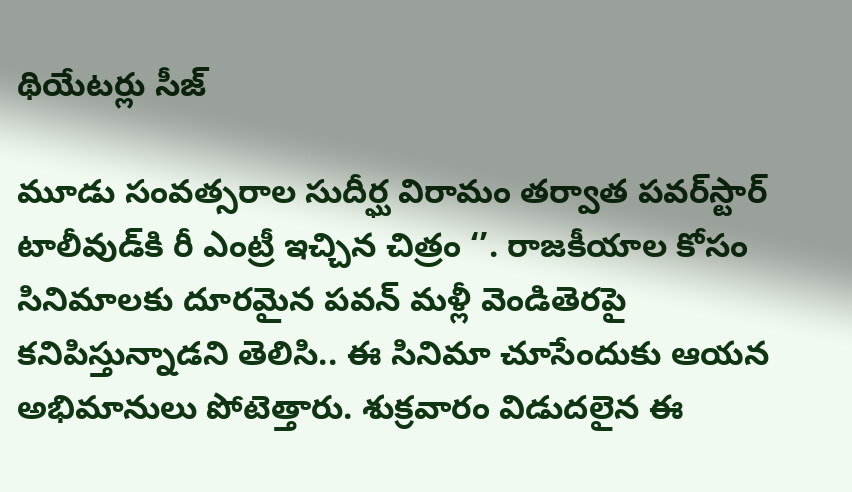థియేటర్లు సీజ్

మూడు సంవత్సరాల సుదీర్ఘ విరామం తర్వాత పవర్‌స్టార్ టాలీవుడ్‌కి రీ ఎంట్రీ ఇచ్చిన చిత్రం ‘’. రాజకీయాల కోసం సినిమాలకు దూరమైన పవన్ మళ్లీ వెండితెరపై కనిపిస్తున్నాడని తెలిసి.. ఈ సినిమా చూసేందుకు ఆయన అభిమానులు పోటెత్తారు. శుక్రవారం విడుదలైన ఈ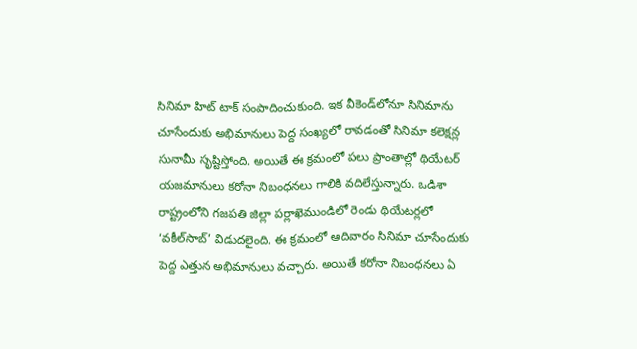సినిమా హిట్ టాక్ సంపాదించుకుంది. ఇక వీకెండ్‌లోనూ సినిమాను చూసేందుకు అభిమానులు పెద్ద సంఖ్యలో రావడంతో సినిమా కలెక్షన్ల సునామీ సృష్టిస్తోంది. అయితే ఈ క్రమంలో పలు ప్రాంతాల్లో థియేటర్ యజమానులు కరోనా నిబంధనలు గాలికి వదిలేస్తున్నారు. ఒడిశా రాష్ట్రంలోని గజపతి జిల్లా పర్లాఖెముండిలో రెండు థియేటర్లలో ‘వకీల్‌సాబ్’ విడుదలైంది. ఈ క్రమంలో ఆదివారం సినిమా చూసేందుకు పెద్ద ఎత్తున అభిమానులు వచ్చారు. అయితే కరోనా నిబంధనలు ఏ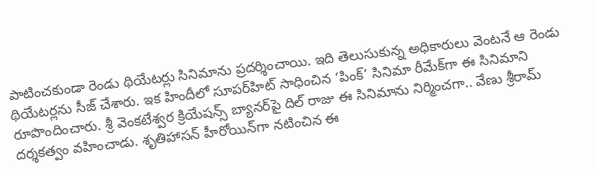పాటించకుండా రెండు థియేటర్లు సినిమాను ప్రదర్శించాయి. ఇది తెలుసుకున్న అధికారులు వెంటనే ఆ రెండు థియేటర్లను సీజ్ చేశారు. ఇక హిందీలో సూపర్‌హిట్ సాధించిన ‘పింక్’ సినిమా రీమేక్‌గా ఈ సినిమాని రూపొందించారు. శ్రీ వెంకటేశ్వర క్రియేషన్స్ బ్యానర్‌పై దిల్ రాజు ఈ సినిమాను నిర్మించగా.. వేణు శ్రీరామ్ దర్శకత్వం వహించాడు. శృతిహాసన్ హీరోయిన్‌గా నటించిన ఈ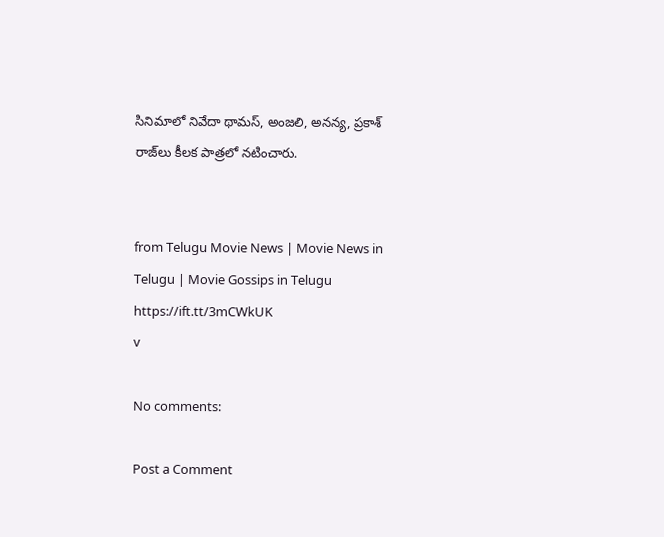సినిమాలో నివేదా థామస్, అంజలి, అనన్య, ప్రకాశ్ రాజ్‌లు కీలక పాత్రలో నటించారు.


from Telugu Movie News | Movie News in Telugu | Movie Gossips in Telugu https://ift.tt/3mCWkUK
v

No comments:

Post a Comment